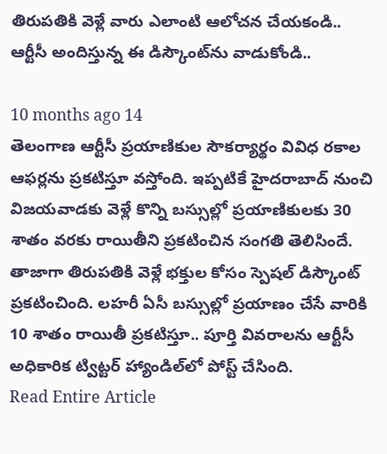తిరుపతికి వెళ్లే వారు ఎలాంటి ఆలోచన చేయకండి.. ఆర్టీసీ అందిస్తున్న ఈ డిస్కౌంట్‌ను వాడుకోండి..

10 months ago 14
తెలంగాణ ఆర్టీసీ ప్రయాణికుల సౌకర్యార్థం వివిధ రకాల ఆఫర్లను ప్రకటిస్తూ వస్తోంది. ఇప్పటికే హైదరాబాద్ నుంచి విజయవాడకు వెళ్లే కొన్ని బస్సుల్లో ప్రయాణికులకు 30 శాతం వరకు రాయితీని ప్రకటించిన సంగతి తెలిసిందే. తాజాగా తిరుపతికి వెళ్లే భక్తుల కోసం స్పెషల్ డిస్కౌంట్ ప్రకటించింది. లహరీ ఏసీ బస్సుల్లో ప్రయాణం చేసే వారికి 10 శాతం రాయితీ ప్రకటిస్తూ.. పూర్తి వివరాలను ఆర్టీసీ అధికారిక ట్విట్టర్ హ్యాండిల్‌లో పోస్ట్ చేసింది.
Read Entire Article